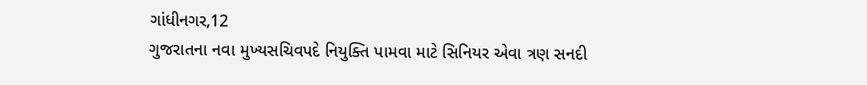ગાંધીનગર,12
ગુજરાતના નવા મુખ્યસચિવપદે નિયુક્તિ પામવા માટે સિનિયર એવા ત્રણ સનદી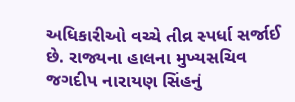અધિકારીઓ વચ્ચે તીવ્ર સ્પર્ધા સર્જાઈ છે. રાજ્યના હાલના મુખ્યસચિવ જગદીપ નારાયણ સિંહનું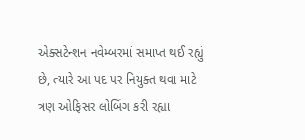એક્સટેન્શન નવેમ્બરમાં સમાપ્ત થઈ રહ્યું છે, ત્યારે આ પદ પર નિયુક્ત થવા માટે ત્રણ ઓફિસર લોબિંગ કરી રહ્યા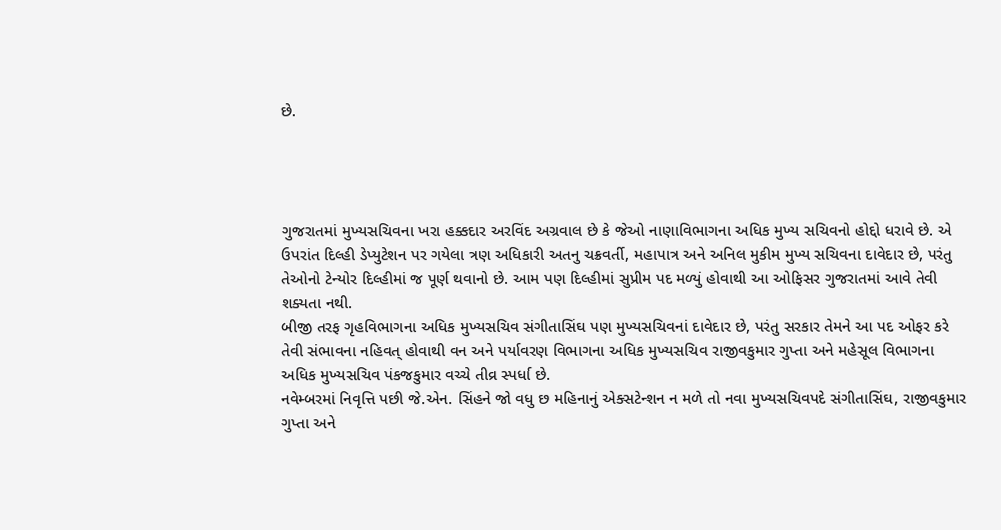છે.




ગુજરાતમાં મુખ્યસચિવના ખરા હક્કદાર અરવિંદ અગ્રવાલ છે કે જેઓ નાણાવિભાગના અધિક મુખ્ય સચિવનો હોદ્દો ધરાવે છે. એ ઉપરાંત દિલ્હી ડેપ્યુટેશન પર ગયેલા ત્રણ અધિકારી અતનુ ચક્રવર્તી, મહાપાત્ર અને અનિલ મુકીમ મુખ્ય સચિવના દાવેદાર છે, પરંતુ તેઓનો ટેન્યોર દિલ્હીમાં જ પૂર્ણ થવાનો છે. આમ પણ દિલ્હીમાં સુપ્રીમ પદ મળ્યું હોવાથી આ ઓફિસર ગુજરાતમાં આવે તેવી શક્યતા નથી.
બીજી તરફ ગૃહવિભાગના અધિક મુખ્યસચિવ સંગીતાસિંઘ પણ મુખ્યસચિવનાં દાવેદાર છે, પરંતુ સરકાર તેમને આ પદ ઓફર કરે તેવી સંભાવના નહિવત્ હોવાથી વન અને પર્યાવરણ વિભાગના અધિક મુખ્યસચિવ રાજીવકુમાર ગુપ્તા અને મહેસૂલ વિભાગના અધિક મુખ્યસચિવ પંકજકુમાર વચ્ચે તીવ્ર સ્પર્ધા છે.
નવેમ્બરમાં નિવૃત્તિ પછી જે.એન. સિંહને જો વધુ છ મહિનાનું એક્સટેન્શન ન મળે તો નવા મુખ્યસચિવપદે સંગીતાસિંઘ, રાજીવકુમાર ગુપ્તા અને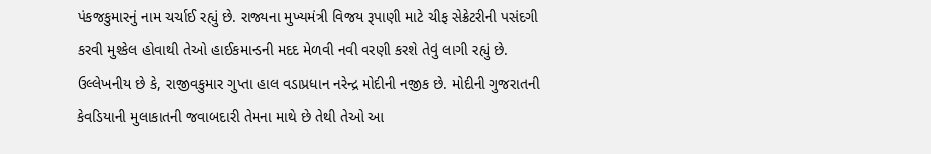પંકજકુમારનું નામ ચર્ચાઈ રહ્યું છે. રાજ્યના મુખ્યમંત્રી વિજય રૂપાણી માટે ચીફ સેક્રેટરીની પસંદગી કરવી મુશ્કેલ હોવાથી તેઓ હાઈકમાન્ડની મદદ મેળવી નવી વરણી કરશે તેવું લાગી રહ્યું છે. ઉલ્લેખનીય છે કે, રાજીવકુમાર ગુપ્તા હાલ વડાપ્રધાન નરેન્દ્ર મોદીની નજીક છે. મોદીની ગુજરાતની કેવડિયાની મુલાકાતની જવાબદારી તેમના માથે છે તેથી તેઓ આ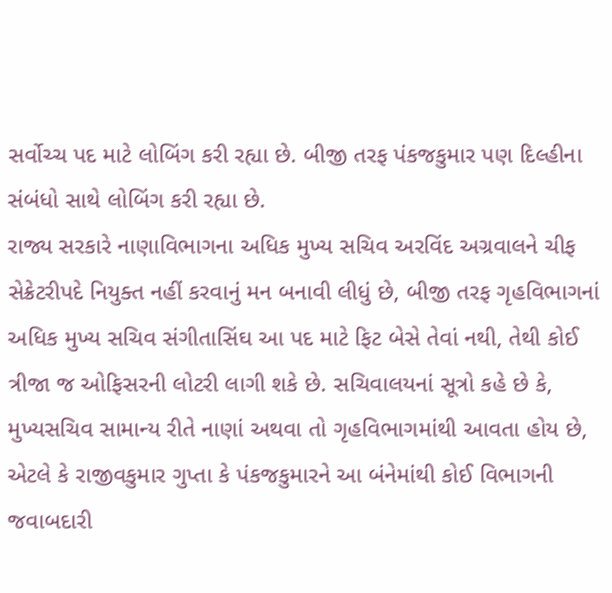સર્વોચ્ચ પદ માટે લોબિંગ કરી રહ્યા છે. બીજી તરફ પંકજકુમાર પણ દિલ્હીના સંબંધો સાથે લોબિંગ કરી રહ્યા છે.
રાજ્ય સરકારે નાણાવિભાગના અધિક મુખ્ય સચિવ અરવિંદ અગ્રવાલને ચીફ સેક્રેટરીપદે નિયુક્ત નહીં કરવાનું મન બનાવી લીધું છે, બીજી તરફ ગૃહવિભાગનાં અધિક મુખ્ય સચિવ સંગીતાસિંઘ આ પદ માટે ફિટ બેસે તેવાં નથી, તેથી કોઈ ત્રીજા જ ઓફિસરની લોટરી લાગી શકે છે. સચિવાલયનાં સૂત્રો કહે છે કે, મુખ્યસચિવ સામાન્ય રીતે નાણાં અથવા તો ગૃહવિભાગમાંથી આવતા હોય છે, એટલે કે રાજીવકુમાર ગુપ્તા કે પંકજકુમારને આ બંનેમાંથી કોઈ વિભાગની જવાબદારી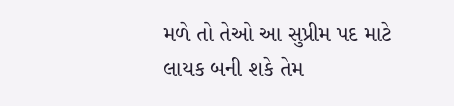મળે તો તેઓ આ સુપ્રીમ પદ માટે લાયક બની શકે તેમ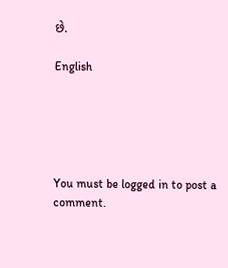છે.

English





You must be logged in to post a comment.